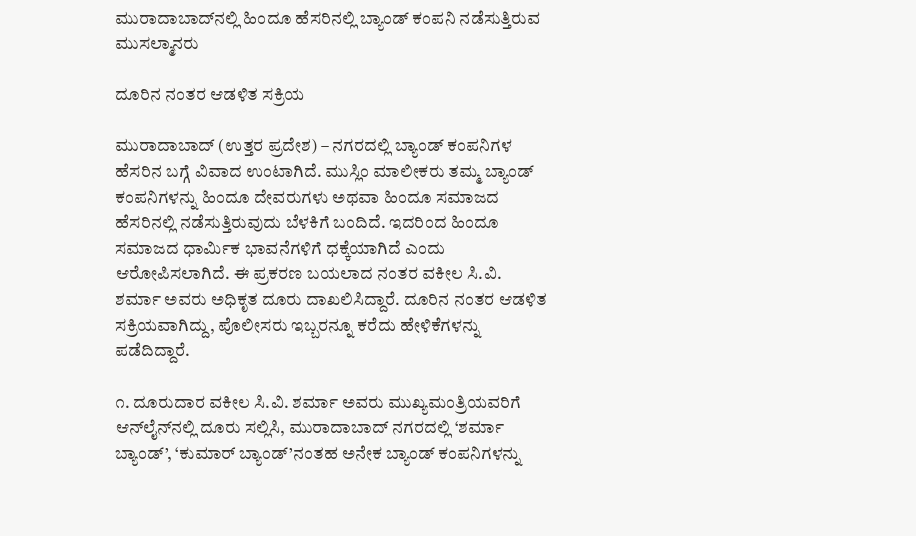ಮುರಾದಾಬಾದ್‌ನಲ್ಲಿ ಹಿಂದೂ ಹೆಸರಿನಲ್ಲಿ ಬ್ಯಾಂಡ್ ಕಂಪನಿ ನಡೆಸುತ್ತಿರುವ ಮುಸಲ್ಮಾನರು

ದೂರಿನ ನಂತರ ಆಡಳಿತ ಸಕ್ರಿಯ

ಮುರಾದಾಬಾದ್ (ಉತ್ತರ ಪ್ರದೇಶ) – ನಗರದಲ್ಲಿ ಬ್ಯಾಂಡ್ ಕಂಪನಿಗಳ ಹೆಸರಿನ ಬಗ್ಗೆ ವಿವಾದ ಉಂಟಾಗಿದೆ. ಮುಸ್ಲಿಂ ಮಾಲೀಕರು ತಮ್ಮ ಬ್ಯಾಂಡ್ ಕಂಪನಿಗಳನ್ನು ಹಿಂದೂ ದೇವರುಗಳು ಅಥವಾ ಹಿಂದೂ ಸಮಾಜದ ಹೆಸರಿನಲ್ಲಿ ನಡೆಸುತ್ತಿರುವುದು ಬೆಳಕಿಗೆ ಬಂದಿದೆ. ಇದರಿಂದ ಹಿಂದೂ ಸಮಾಜದ ಧಾರ್ಮಿಕ ಭಾವನೆಗಳಿಗೆ ಧಕ್ಕೆಯಾಗಿದೆ ಎಂದು ಆರೋಪಿಸಲಾಗಿದೆ. ಈ ಪ್ರಕರಣ ಬಯಲಾದ ನಂತರ ವಕೀಲ ಸಿ.ವಿ. ಶರ್ಮಾ ಅವರು ಅಧಿಕೃತ ದೂರು ದಾಖಲಿಸಿದ್ದಾರೆ. ದೂರಿನ ನಂತರ ಆಡಳಿತ ಸಕ್ರಿಯವಾಗಿದ್ದು, ಪೊಲೀಸರು ಇಬ್ಬರನ್ನೂ ಕರೆದು ಹೇಳಿಕೆಗಳನ್ನು ಪಡೆದಿದ್ದಾರೆ.

೧. ದೂರುದಾರ ವಕೀಲ ಸಿ.ವಿ. ಶರ್ಮಾ ಅವರು ಮುಖ್ಯಮಂತ್ರಿಯವರಿಗೆ ಆನ್‌ಲೈನ್‌ನಲ್ಲಿ ದೂರು ಸಲ್ಲಿಸಿ, ಮುರಾದಾಬಾದ್ ನಗರದಲ್ಲಿ ‘ಶರ್ಮಾ ಬ್ಯಾಂಡ್’, ‘ಕುಮಾರ್ ಬ್ಯಾಂಡ್’ನಂತಹ ಅನೇಕ ಬ್ಯಾಂಡ್ ಕಂಪನಿಗಳನ್ನು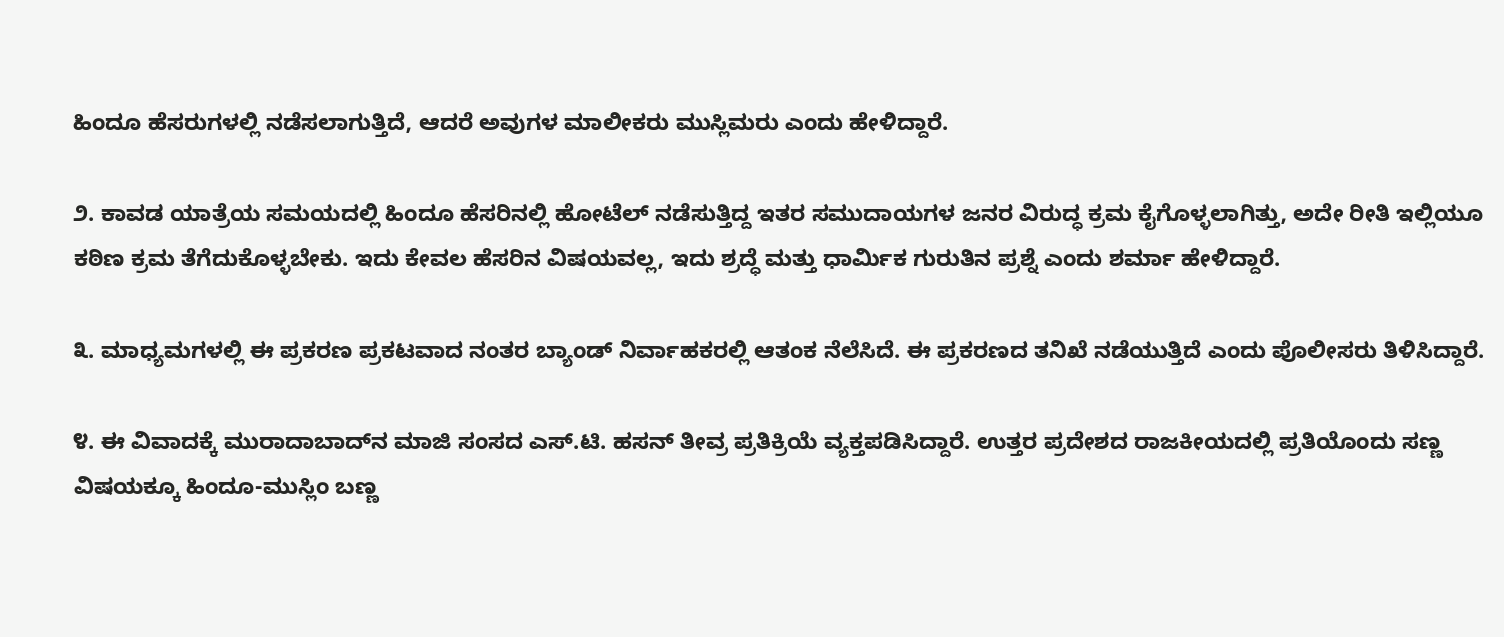ಹಿಂದೂ ಹೆಸರುಗಳಲ್ಲಿ ನಡೆಸಲಾಗುತ್ತಿದೆ, ಆದರೆ ಅವುಗಳ ಮಾಲೀಕರು ಮುಸ್ಲಿಮರು ಎಂದು ಹೇಳಿದ್ದಾರೆ.

೨. ಕಾವಡ ಯಾತ್ರೆಯ ಸಮಯದಲ್ಲಿ ಹಿಂದೂ ಹೆಸರಿನಲ್ಲಿ ಹೋಟೆಲ್ ನಡೆಸುತ್ತಿದ್ದ ಇತರ ಸಮುದಾಯಗಳ ಜನರ ವಿರುದ್ಧ ಕ್ರಮ ಕೈಗೊಳ್ಳಲಾಗಿತ್ತು, ಅದೇ ರೀತಿ ಇಲ್ಲಿಯೂ ಕಠಿಣ ಕ್ರಮ ತೆಗೆದುಕೊಳ್ಳಬೇಕು. ಇದು ಕೇವಲ ಹೆಸರಿನ ವಿಷಯವಲ್ಲ, ಇದು ಶ್ರದ್ಧೆ ಮತ್ತು ಧಾರ್ಮಿಕ ಗುರುತಿನ ಪ್ರಶ್ನೆ ಎಂದು ಶರ್ಮಾ ಹೇಳಿದ್ದಾರೆ.

೩. ಮಾಧ್ಯಮಗಳಲ್ಲಿ ಈ ಪ್ರಕರಣ ಪ್ರಕಟವಾದ ನಂತರ ಬ್ಯಾಂಡ್ ನಿರ್ವಾಹಕರಲ್ಲಿ ಆತಂಕ ನೆಲೆಸಿದೆ. ಈ ಪ್ರಕರಣದ ತನಿಖೆ ನಡೆಯುತ್ತಿದೆ ಎಂದು ಪೊಲೀಸರು ತಿಳಿಸಿದ್ದಾರೆ.

೪. ಈ ವಿವಾದಕ್ಕೆ ಮುರಾದಾಬಾದ್‌ನ ಮಾಜಿ ಸಂಸದ ಎಸ್.ಟಿ. ಹಸನ್ ತೀವ್ರ ಪ್ರತಿಕ್ರಿಯೆ ವ್ಯಕ್ತಪಡಿಸಿದ್ದಾರೆ. ಉತ್ತರ ಪ್ರದೇಶದ ರಾಜಕೀಯದಲ್ಲಿ ಪ್ರತಿಯೊಂದು ಸಣ್ಣ ವಿಷಯಕ್ಕೂ ಹಿಂದೂ-ಮುಸ್ಲಿಂ ಬಣ್ಣ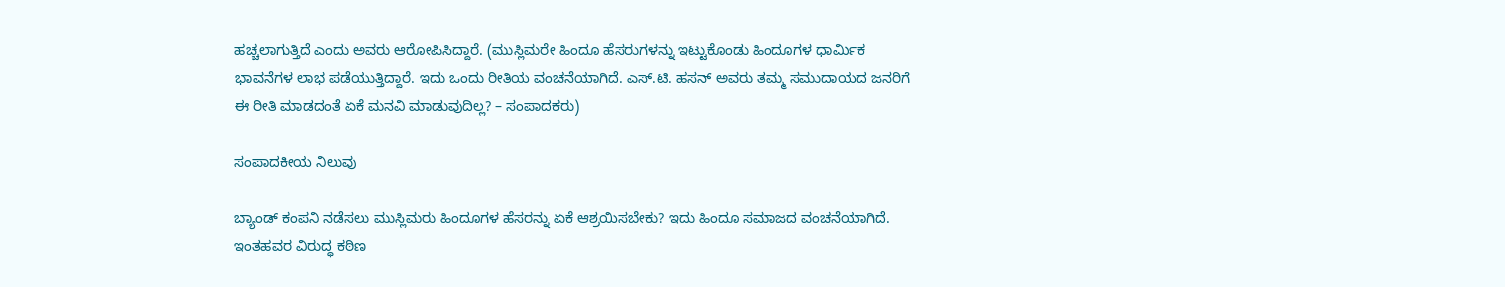ಹಚ್ಚಲಾಗುತ್ತಿದೆ ಎಂದು ಅವರು ಆರೋಪಿಸಿದ್ದಾರೆ. (ಮುಸ್ಲಿಮರೇ ಹಿಂದೂ ಹೆಸರುಗಳನ್ನು ಇಟ್ಟುಕೊಂಡು ಹಿಂದೂಗಳ ಧಾರ್ಮಿಕ ಭಾವನೆಗಳ ಲಾಭ ಪಡೆಯುತ್ತಿದ್ದಾರೆ. ಇದು ಒಂದು ರೀತಿಯ ವಂಚನೆಯಾಗಿದೆ. ಎಸ್.ಟಿ. ಹಸನ್ ಅವರು ತಮ್ಮ ಸಮುದಾಯದ ಜನರಿಗೆ ಈ ರೀತಿ ಮಾಡದಂತೆ ಏಕೆ ಮನವಿ ಮಾಡುವುದಿಲ್ಲ? – ಸಂಪಾದಕರು)

ಸಂಪಾದಕೀಯ ನಿಲುವು

ಬ್ಯಾಂಡ್ ಕಂಪನಿ ನಡೆಸಲು ಮುಸ್ಲಿಮರು ಹಿಂದೂಗಳ ಹೆಸರನ್ನು ಏಕೆ ಆಶ್ರಯಿಸಬೇಕು? ಇದು ಹಿಂದೂ ಸಮಾಜದ ವಂಚನೆಯಾಗಿದೆ. ಇಂತಹವರ ವಿರುದ್ಧ ಕಠಿಣ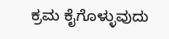ಕ್ರಮ ಕೈಗೊಳ್ಳುವುದು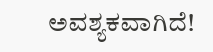ಅವಶ್ಯಕವಾಗಿದೆ!